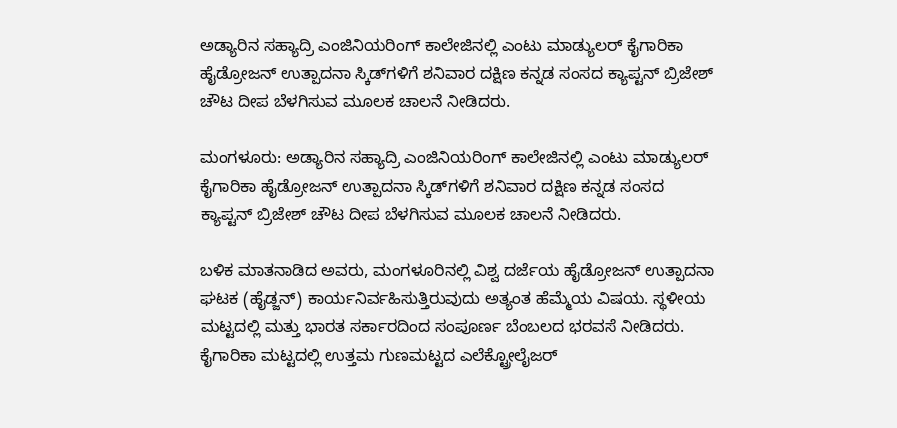ಅಡ್ಯಾರಿನ ಸಹ್ಯಾದ್ರಿ ಎಂಜಿನಿಯರಿಂಗ್‌ ಕಾಲೇಜಿನಲ್ಲಿ ಎಂಟು ಮಾಡ್ಯುಲರ್ ಕೈಗಾರಿಕಾ ಹೈಡ್ರೋಜನ್ ಉತ್ಪಾದನಾ ಸ್ಕಿಡ್‌ಗಳಿಗೆ ಶನಿವಾರ ದಕ್ಷಿಣ ಕನ್ನಡ ಸಂಸದ ಕ್ಯಾಪ್ಟನ್ ಬ್ರಿಜೇಶ್ ಚೌಟ ದೀಪ ಬೆಳಗಿಸುವ ಮೂಲಕ ಚಾಲನೆ ನೀಡಿದರು.

ಮಂಗಳೂರು: ಅಡ್ಯಾರಿನ ಸಹ್ಯಾದ್ರಿ ಎಂಜಿನಿಯರಿಂಗ್‌ ಕಾಲೇಜಿನಲ್ಲಿ ಎಂಟು ಮಾಡ್ಯುಲರ್ ಕೈಗಾರಿಕಾ ಹೈಡ್ರೋಜನ್ ಉತ್ಪಾದನಾ ಸ್ಕಿಡ್‌ಗಳಿಗೆ ಶನಿವಾರ ದಕ್ಷಿಣ ಕನ್ನಡ ಸಂಸದ ಕ್ಯಾಪ್ಟನ್ ಬ್ರಿಜೇಶ್ ಚೌಟ ದೀಪ ಬೆಳಗಿಸುವ ಮೂಲಕ ಚಾಲನೆ ನೀಡಿದರು.

ಬಳಿಕ ಮಾತನಾಡಿದ ಅವರು, ಮಂಗಳೂರಿನಲ್ಲಿ ವಿಶ್ವ ದರ್ಜೆಯ ಹೈಡ್ರೋಜನ್ ಉತ್ಪಾದನಾ ಘಟಕ (ಹೈಡ್ಜನ್) ಕಾರ್ಯನಿರ್ವಹಿಸುತ್ತಿರುವುದು ಅತ್ಯಂತ ಹೆಮ್ಮೆಯ ವಿಷಯ. ಸ್ಥಳೀಯ ಮಟ್ಟದಲ್ಲಿ ಮತ್ತು ಭಾರತ ಸರ್ಕಾರದಿಂದ ಸಂಪೂರ್ಣ ಬೆಂಬಲದ ಭರವಸೆ ನೀಡಿದರು. ಕೈಗಾರಿಕಾ ಮಟ್ಟದಲ್ಲಿ ಉತ್ತಮ ಗುಣಮಟ್ಟದ ಎಲೆಕ್ಟ್ರೋಲೈಜರ್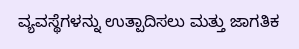ವ್ಯವಸ್ಥೆಗಳನ್ನು ಉತ್ಪಾದಿಸಲು ಮತ್ತು ಜಾಗತಿಕ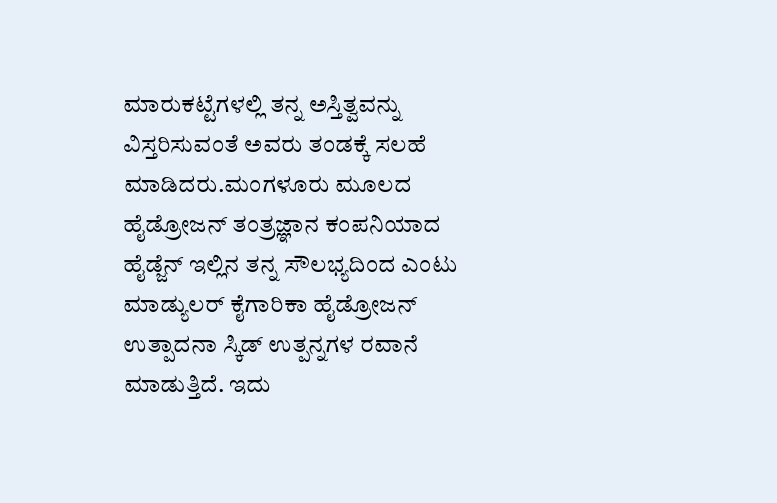ಮಾರುಕಟ್ಟೆಗಳಲ್ಲಿ ತನ್ನ ಅಸ್ತಿತ್ವವನ್ನು ವಿಸ್ತರಿಸುವಂತೆ ಅವರು ತಂಡಕ್ಕೆ ಸಲಹೆ ಮಾಡಿದರು.ಮಂಗಳೂರು ಮೂಲದ ಹೈಡ್ರೋಜನ್ ತಂತ್ರಜ್ಞಾನ ಕಂಪನಿಯಾದ ಹೈಡ್ಜೆನ್ ಇಲ್ಲಿನ ತನ್ನ ಸೌಲಭ್ಯದಿಂದ ಎಂಟು ಮಾಡ್ಯುಲರ್ ಕೈಗಾರಿಕಾ ಹೈಡ್ರೋಜನ್ ಉತ್ಪಾದನಾ ಸ್ಕಿಡ್‌ ಉತ್ಪನ್ನಗಳ ರವಾನೆ ಮಾಡುತ್ತಿದೆ. ಇದು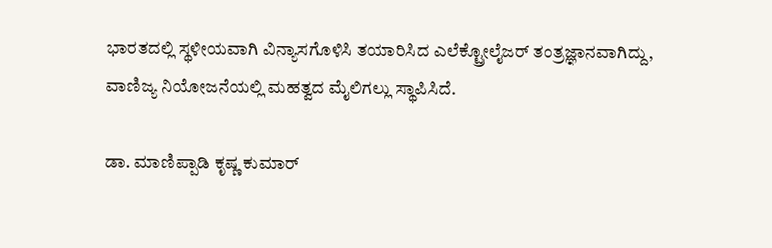ಭಾರತದಲ್ಲಿ ಸ್ಥಳೀಯವಾಗಿ ವಿನ್ಯಾಸಗೊಳಿಸಿ ತಯಾರಿಸಿದ ಎಲೆಕ್ಟ್ರೋಲೈಜರ್ ತಂತ್ರಜ್ಞಾನವಾಗಿದ್ದು, ವಾಣಿಜ್ಯ ನಿಯೋಜನೆಯಲ್ಲಿ ಮಹತ್ವದ ಮೈಲಿಗಲ್ಲು ಸ್ಥಾಪಿಸಿದೆ.

ಡಾ. ಮಾಣಿಪ್ಪಾಡಿ ಕೃಷ್ಣ ಕುಮಾರ್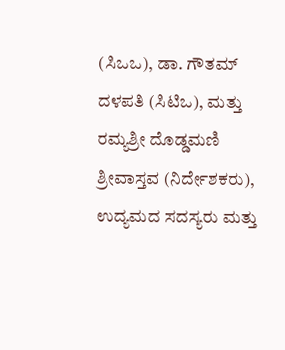(ಸಿಒಒ), ಡಾ. ಗೌತಮ್ ದಳಪತಿ (ಸಿಟಿಒ), ಮತ್ತು ರಮ್ಯಶ್ರೀ ದೊಡ್ಡಮಣಿ ಶ್ರೀವಾಸ್ತವ (ನಿರ್ದೇಶಕರು), ಉದ್ಯಮದ ಸದಸ್ಯರು ಮತ್ತು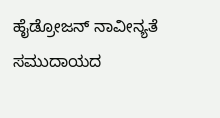ಹೈಡ್ರೋಜನ್ ನಾವೀನ್ಯತೆ ಸಮುದಾಯದ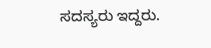ಸದಸ್ಯರು ಇದ್ದರು.